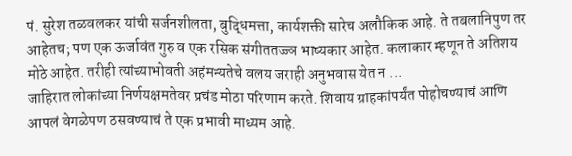पं. सुरेश तळवलकर यांची सर्जनशीलता, बुद्धिमत्ता, कार्यशक्ती सारेच अलौकिक आहे. ते तबलानिपुण तर आहेतच; पण एक ऊर्जावंत गुरु व एक रसिक संगीततज्ज्ञ भाष्यकार आहेत. कलाकार म्हणून ते अतिशय मोठे आहेत. तरीही त्यांच्याभोवती अहंमन्यतेचे वलय जराही अनुभवास येत न ...
जाहिरात लोकांच्या निर्णयक्षमतेवर प्रचंड मोठा परिणाम करते. शिवाय ग्राहकांपर्यंत पोहोचण्याचं आणि आपलं वेगळेपण ठसवण्याचं ते एक प्रभावी माध्यम आहे.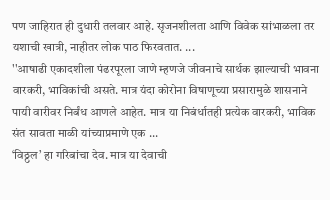पण जाहिरात ही दुधारी तलवार आहे. सृजनशीलता आणि विवेक सांभाळला तर यशाची खात्री, नाहीतर लोक पाठ फिरवतात. ...
''आषाढी एकादशीला पंढरपूरला जाणे म्हणजे जीवनाचे सार्थक झाल्याची भावना वारकरी, भाविकांची असते. मात्र यंदा कोरोना विषाणूच्या प्रसारामुळे शासनाने पायी वारीवर निर्बंध आणले आहेत. मात्र या निबंर्धातही प्रत्येक वारकरी, भाविक संत सावता माळी यांच्याप्रमाणे एक ...
‘विठ्ठल’ हा गरिबांचा देव. मात्र या देवाची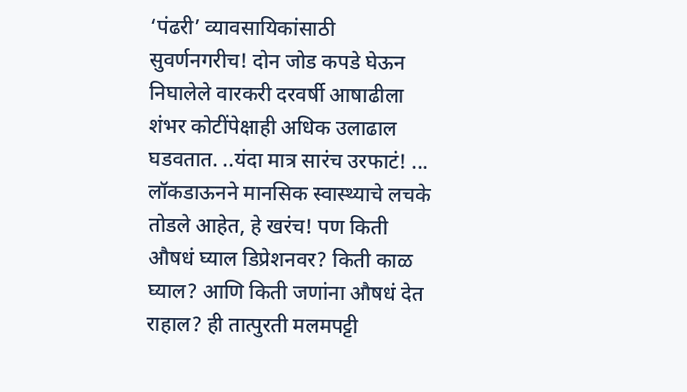‘पंढरी’ व्यावसायिकांसाठी सुवर्णनगरीच! दोन जोड कपडे घेऊन निघालेले वारकरी दरवर्षी आषाढीला शंभर कोटींपेक्षाही अधिक उलाढाल घडवतात. ..यंदा मात्र सारंच उरफाटं! ...
लॉकडाऊनने मानसिक स्वास्थ्याचे लचके तोडले आहेत, हे खरंच! पण किती औषधं घ्याल डिप्रेशनवर? किती काळ घ्याल? आणि किती जणांना औषधं देत राहाल? ही तात्पुरती मलमपट्टी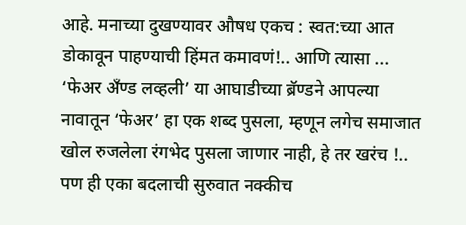आहे. मनाच्या दुखण्यावर औषध एकच : स्वत:च्या आत डोकावून पाहण्याची हिंमत कमावणं!.. आणि त्यासा ...
‘फेअर अँण्ड लव्हली’ या आघाडीच्या ब्रॅण्डने आपल्या नावातून ‘फेअर’ हा एक शब्द पुसला, म्हणून लगेच समाजात खोल रुजलेला रंगभेद पुसला जाणार नाही, हे तर खरंच !.. पण ही एका बदलाची सुरुवात नक्कीच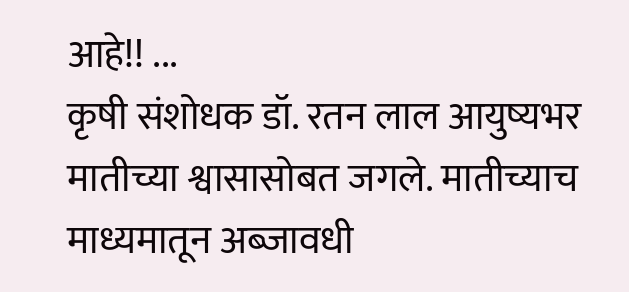आहे!! ...
कृषी संशोधक डॉ. रतन लाल आयुष्यभर मातीच्या श्वासासोबत जगले. मातीच्याच माध्यमातून अब्जावधी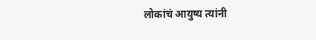लोकांचं आयुष्य त्यांनी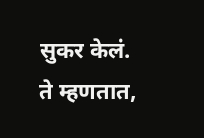सुकर केलं. ते म्हणतात,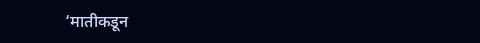‘मातीकडून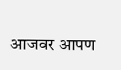आजवर आपण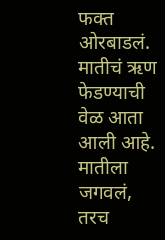फक्त ओरबाडलं. मातीचं ऋण फेडण्याची वेळ आता आली आहे. मातीला जगवलं, तरच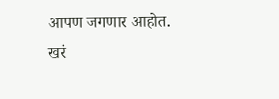आपण जगणार आहोत. खरं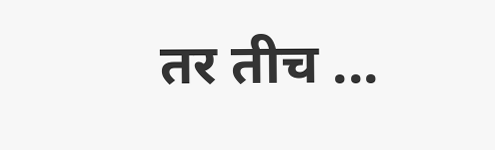तर तीच ...